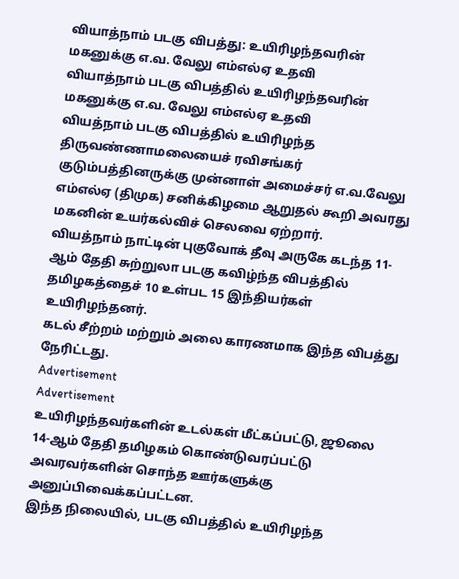வியாத்நாம் படகு விபத்து: உயிரிழந்தவரின் மகனுக்கு எ.வ. வேலு எம்எல்ஏ உதவி
வியாத்நாம் படகு விபத்தில் உயிரிழந்தவரின் மகனுக்கு எ.வ. வேலு எம்எல்ஏ உதவி
வியத்நாம் படகு விபத்தில் உயிரிழந்த திருவண்ணாமலையைச் ரவிசங்கர் குடும்பத்தினருக்கு முன்னாள் அமைச்சர் எ.வ.வேலு எம்எல்ஏ (திமுக) சனிக்கிழமை ஆறுதல் கூறி அவரது மகனின் உயர்கல்விச் செலவை ஏற்றார்.
வியத்நாம் நாட்டின் புகுவோக் தீவு அருகே கடந்த 11-ஆம் தேதி சுற்றுலா படகு கவிழ்ந்த விபத்தில் தமிழகத்தைச் 10 உள்பட 15 இந்தியர்கள் உயிரிழந்தனர்.
கடல் சீற்றம் மற்றும் அலை காரணமாக இந்த விபத்து நேரிட்டது.
Advertisement
Advertisement
உயிரிழந்தவர்களின் உடல்கள் மீட்கப்பட்டு, ஜூலை 14-ஆம் தேதி தமிழகம் கொண்டுவரப்பட்டு அவரவர்களின் சொந்த ஊர்களுக்கு அனுப்பிவைக்கப்பட்டன.
இந்த நிலையில், படகு விபத்தில் உயிரிழந்த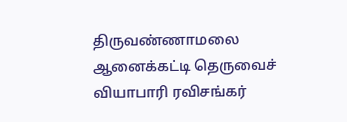திருவண்ணாமலை ஆனைக்கட்டி தெருவைச் வியாபாரி ரவிசங்கர்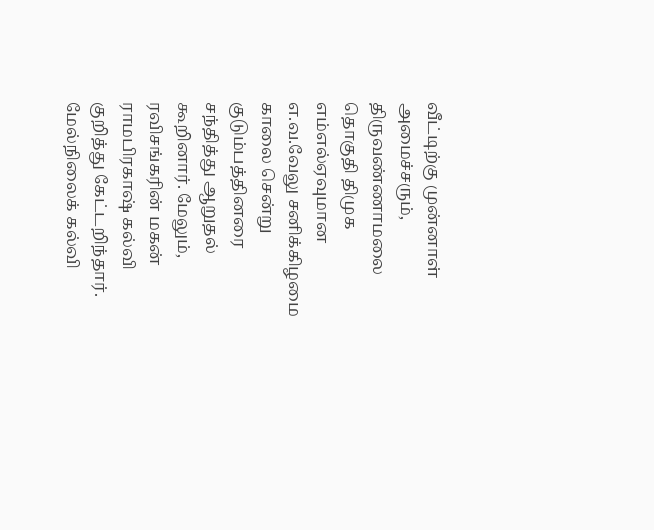வீட்டிற்கு முன்னாள் அமைச்சரும், திருவண்ணாமலை தொகுதி திமுக எம்எல்ஏவுமான எ.வ.வேலு சனிக்கிழமை காலை சென்று குடும்பத்தினரை சந்தித்து ஆறுதல் கூறினார். மேலும், ரவிசங்கரின் மகன் ராமபிரகாஷ் கல்வி குறித்து கேட்டறிந்தார். மேல்நிலைக் கல்வி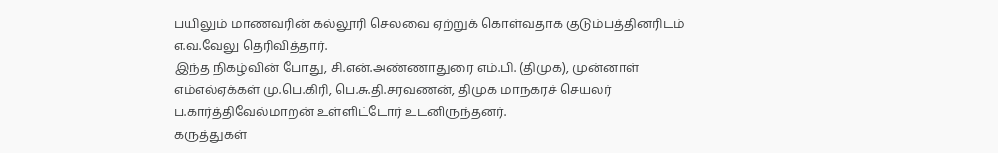பயிலும் மாணவரின் கல்லூரி செலவை ஏற்றுக் கொள்வதாக குடும்பத்தினரிடம் எ.வ.வேலு தெரிவித்தார்.
இந்த நிகழ்வின் போது, சி.என்.அண்ணாதுரை எம்.பி. (திமுக), முன்னாள் எம்எல்ஏக்கள் மு.பெ.கிரி, பெ.சு.தி.சரவணன், திமுக மாநகரச் செயலர் ப.கார்த்திவேல்மாறன் உள்ளிட்டோர் உடனிருந்தனர்.
கருத்துகள்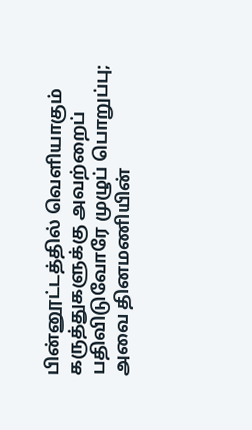பின்னூட்டத்தில் வெளியாகும் கருத்துகளுக்கு அவற்றைப் பதிவிடுவோரே முழுப் பொறுப்பு; அவை தினமணியின்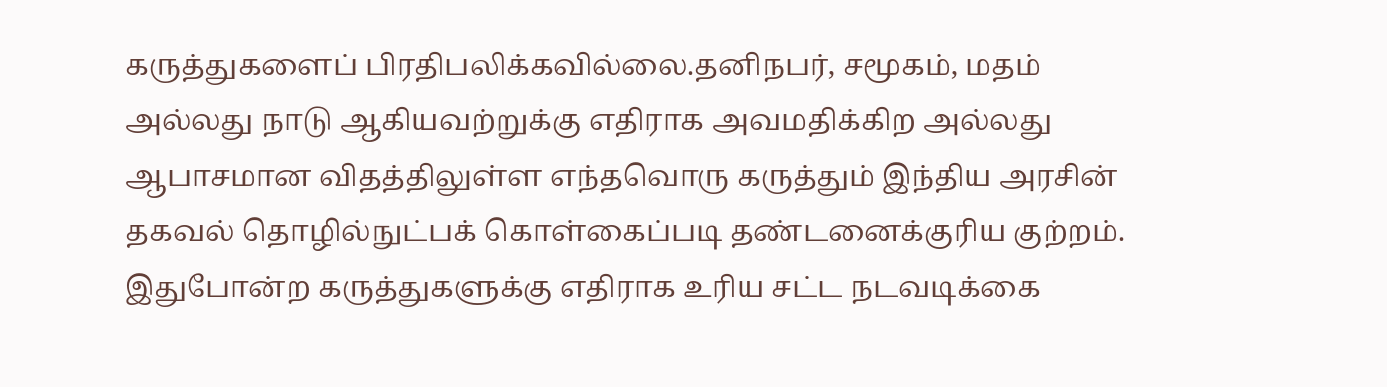கருத்துகளைப் பிரதிபலிக்கவில்லை.தனிநபர், சமூகம், மதம் அல்லது நாடு ஆகியவற்றுக்கு எதிராக அவமதிக்கிற அல்லது ஆபாசமான விதத்திலுள்ள எந்தவொரு கருத்தும் இந்திய அரசின் தகவல் தொழில்நுட்பக் கொள்கைப்படி தண்டனைக்குரிய குற்றம். இதுபோன்ற கருத்துகளுக்கு எதிராக உரிய சட்ட நடவடிக்கை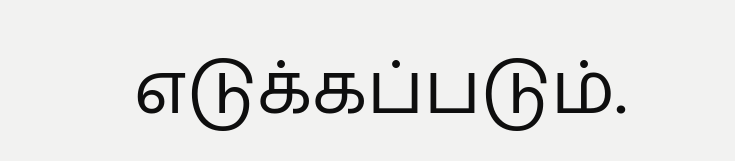எடுக்கப்படும்.